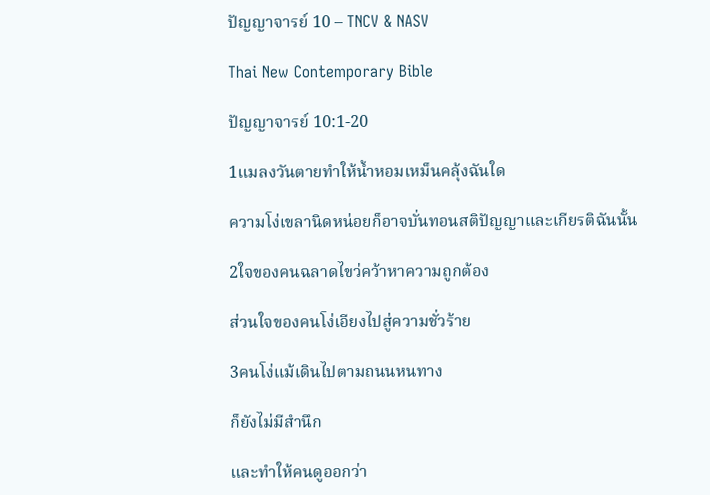ปัญญาจารย์ 10 – TNCV & NASV

Thai New Contemporary Bible

ปัญญาจารย์ 10:1-20

1แมลงวันตายทำให้น้ำหอมเหม็นคลุ้งฉันใด

ความโง่เขลานิดหน่อยก็อาจบั่นทอนสติปัญญาและเกียรติฉันนั้น

2ใจของคนฉลาดไขว่คว้าหาความถูกต้อง

ส่วนใจของคนโง่เอียงไปสู่ความชั่วร้าย

3คนโง่แม้เดินไปตามถนนหนทาง

ก็ยังไม่มีสำนึก

และทำให้คนดูออกว่า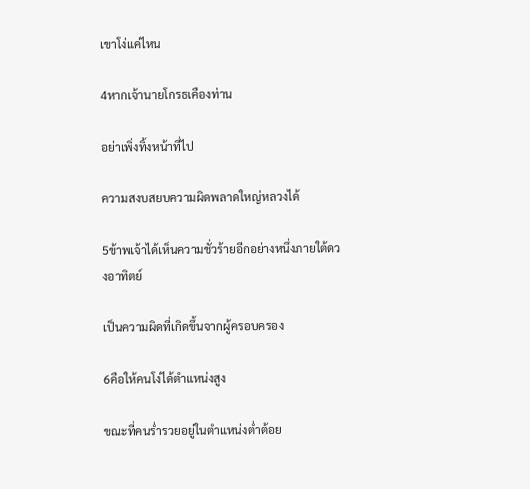เขาโง่แค่ไหน

4หากเจ้านายโกรธเคืองท่าน

อย่าเพิ่งทิ้งหน้าที่ไป

ความสงบสยบความผิดพลาดใหญ่หลวงได้

5ข้าพเจ้าได้เห็นความชั่วร้ายอีกอย่างหนึ่งภายใต้ดวงอาทิตย์

เป็นความผิดที่เกิดขึ้นจากผู้ครอบครอง

6คือให้คนโง่ได้ตำแหน่งสูง

ขณะที่คนร่ำรวยอยู่ในตำแหน่งต่ำต้อย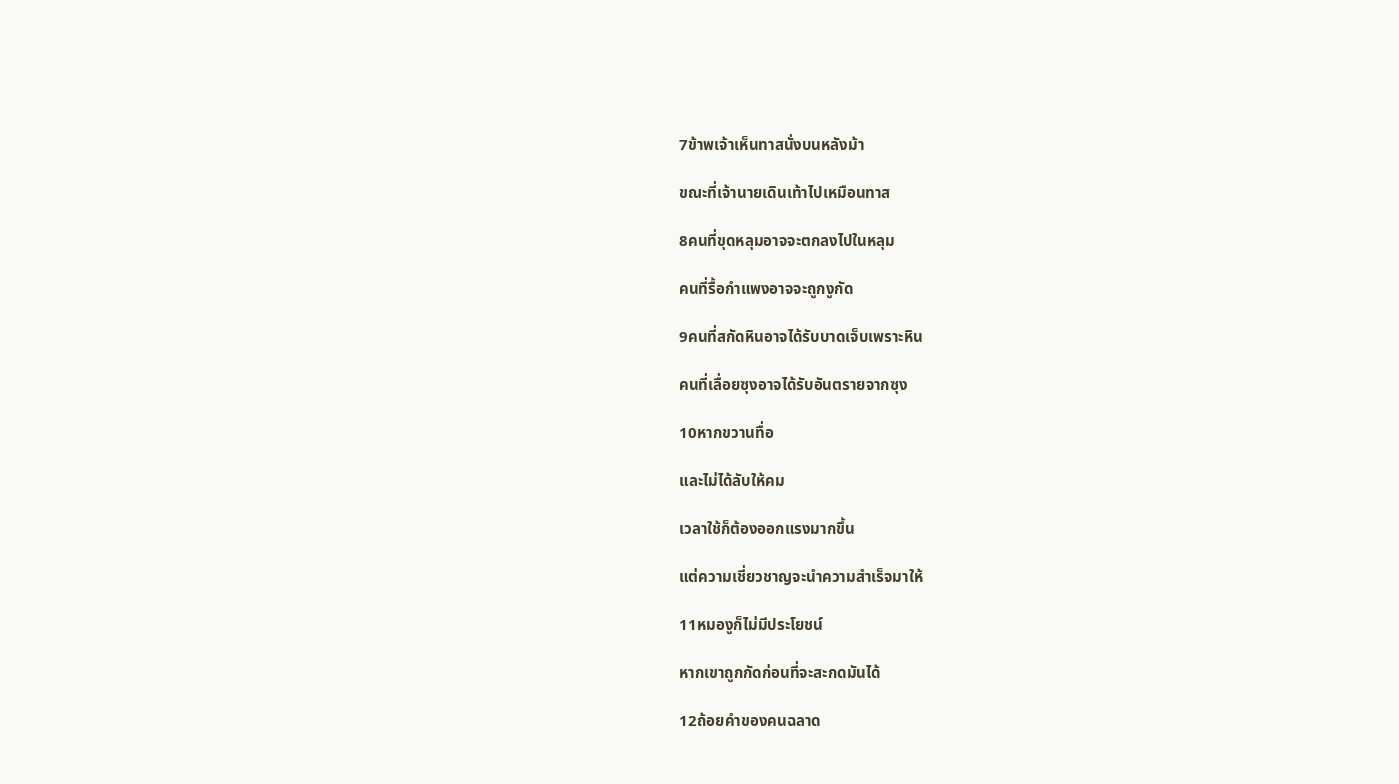7ข้าพเจ้าเห็นทาสนั่งบนหลังม้า

ขณะที่เจ้านายเดินเท้าไปเหมือนทาส

8คนที่ขุดหลุมอาจจะตกลงไปในหลุม

คนที่รื้อกำแพงอาจจะถูกงูกัด

9คนที่สกัดหินอาจได้รับบาดเจ็บเพราะหิน

คนที่เลื่อยซุงอาจได้รับอันตรายจากซุง

10หากขวานทื่อ

และไม่ได้ลับให้คม

เวลาใช้ก็ต้องออกแรงมากขึ้น

แต่ความเชี่ยวชาญจะนำความสำเร็จมาให้

11หมองูก็ไม่มีประโยชน์

หากเขาถูกกัดก่อนที่จะสะกดมันได้

12ถ้อยคำของคนฉลาด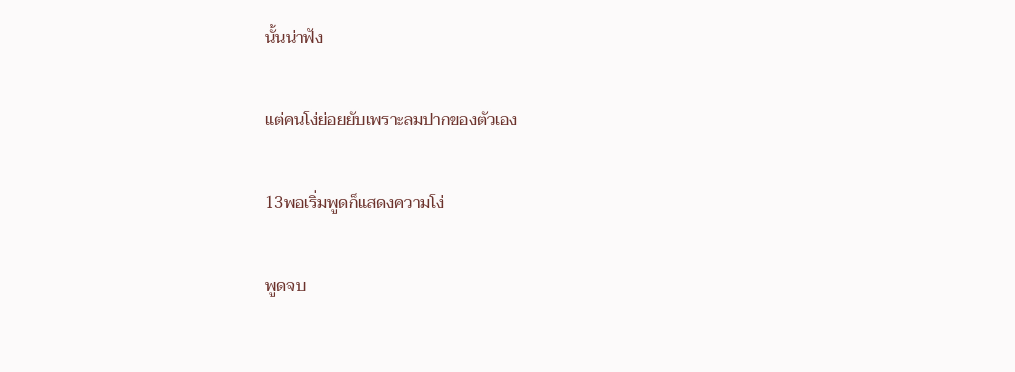นั้นน่าฟัง

แต่คนโง่ย่อยยับเพราะลมปากของตัวเอง

13พอเริ่มพูดก็แสดงความโง่

พูดจบ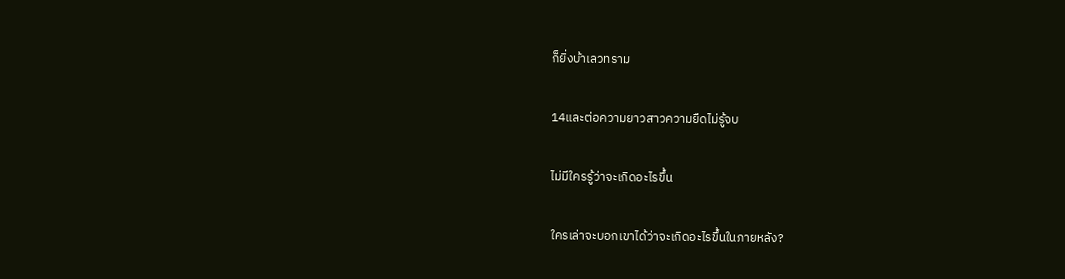ก็ยิ่งบ้าเลวทราม

14และต่อความยาวสาวความยืดไม่รู้จบ

ไม่มีใครรู้ว่าจะเกิดอะไรขึ้น

ใครเล่าจะบอกเขาได้ว่าจะเกิดอะไรขึ้นในภายหลัง?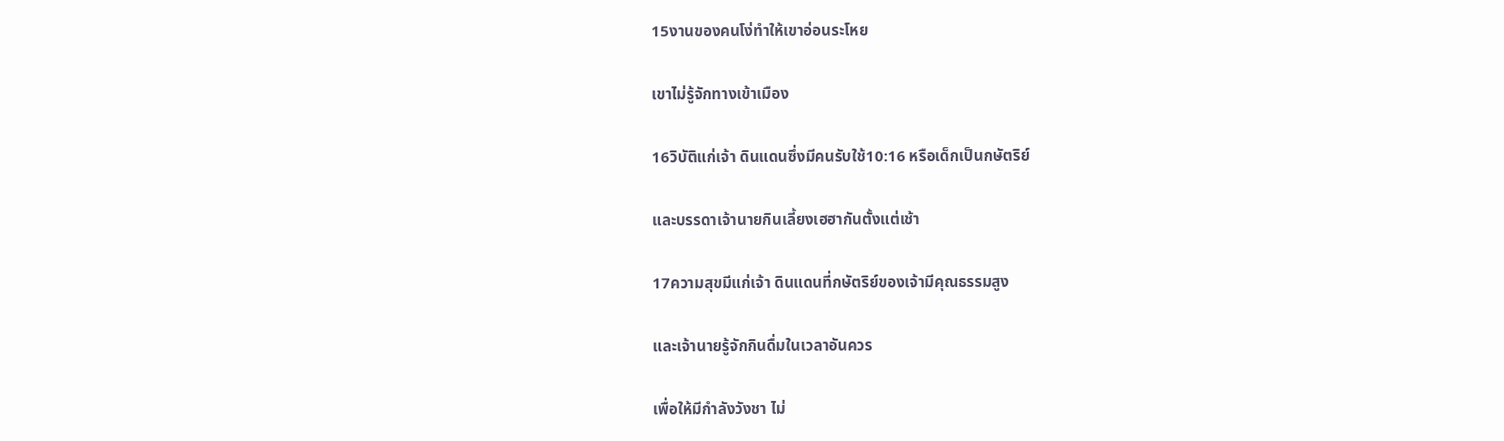15งานของคนโง่ทำให้เขาอ่อนระโหย

เขาไม่รู้จักทางเข้าเมือง

16วิบัติแก่เจ้า ดินแดนซึ่งมีคนรับใช้10:16 หรือเด็กเป็นกษัตริย์

และบรรดาเจ้านายกินเลี้ยงเฮฮากันตั้งแต่เช้า

17ความสุขมีแก่เจ้า ดินแดนที่กษัตริย์ของเจ้ามีคุณธรรมสูง

และเจ้านายรู้จักกินดื่มในเวลาอันควร

เพื่อให้มีกำลังวังชา ไม่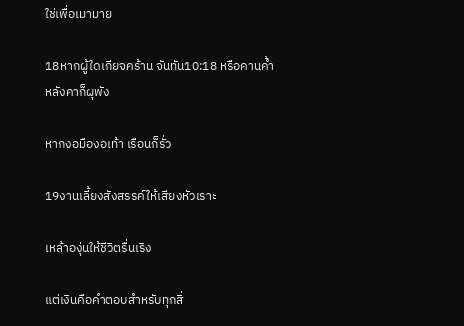ใช่เพื่อเมามาย

18หากผู้ใดเกียจคร้าน จันทัน10:18 หรือคานค้ำหลังคาก็ผุพัง

หากงอมืองอเท้า เรือนก็รั่ว

19งานเลี้ยงสังสรรค์ให้เสียงหัวเราะ

เหล้าองุ่นให้ชีวิตรื่นเริง

แต่เงินคือคำตอบสำหรับทุกสิ่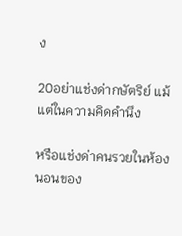ง

20อย่าแช่งด่ากษัตริย์ แม้แต่ในความคิดคำนึง

หรือแช่งด่าคนรวยในห้องนอนของ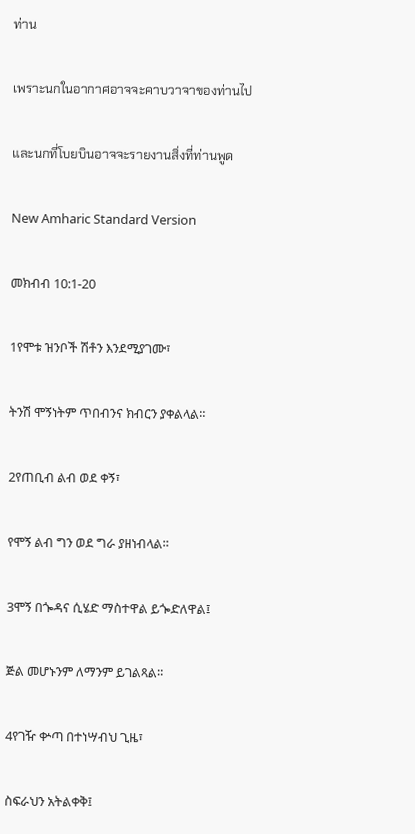ท่าน

เพราะนกในอากาศอาจจะคาบวาจาของท่านไป

และนกที่โบยบินอาจจะรายงานสิ่งที่ท่านพูด

New Amharic Standard Version

መክብብ 10:1-20

1የሞቱ ዝንቦች ሽቶን እንደሚያገሙ፣

ትንሽ ሞኝነትም ጥበብንና ክብርን ያቀልላል።

2የጠቢብ ልብ ወደ ቀኝ፣

የሞኝ ልብ ግን ወደ ግራ ያዘነብላል።

3ሞኝ በጐዳና ሲሄድ ማስተዋል ይጐድለዋል፤

ጅል መሆኑንም ለማንም ይገልጻል።

4የገዥ ቍጣ በተነሣብህ ጊዜ፣

ስፍራህን አትልቀቅ፤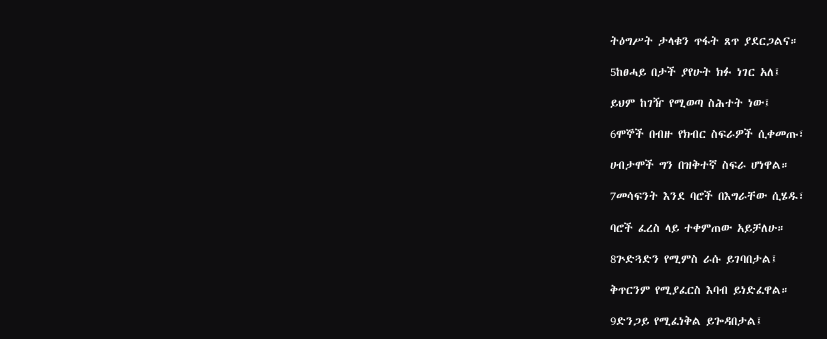ትዕግሥት ታላቁን ጥፋት ጸጥ ያደርጋልና።

5ከፀሓይ በታች ያየሁት ክፉ ነገር አለ፤

ይህም ከገዥ የሚወጣ ስሕተት ነው፤

6ሞኞች በብዙ የክብር ስፍራዎች ሲቀመጡ፣

ሀብታሞች ግን በዝቅተኛ ስፍራ ሆነዋል።

7መሳፍንት እንደ ባሮች በእግራቸው ሲሄዱ፣

ባሮች ፈረስ ላይ ተቀምጠው አይቻለሁ።

8ጕድጓድን የሚምስ ራሱ ይገባበታል፤

ቅጥርንም የሚያፈርስ እባብ ይነድፈዋል።

9ድንጋይ የሚፈነቅል ይጐዳበታል፤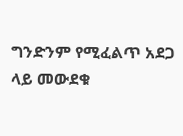ግንድንም የሚፈልጥ አደጋ ላይ መውደቁ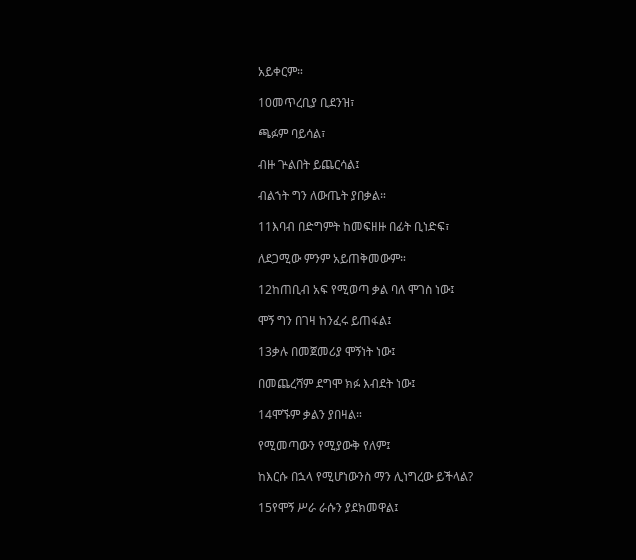አይቀርም።

10መጥረቢያ ቢደንዝ፣

ጫፉም ባይሳል፣

ብዙ ጕልበት ይጨርሳል፤

ብልኀት ግን ለውጤት ያበቃል።

11እባብ በድግምት ከመፍዘዙ በፊት ቢነድፍ፣

ለደጋሚው ምንም አይጠቅመውም።

12ከጠቢብ አፍ የሚወጣ ቃል ባለ ሞገስ ነው፤

ሞኝ ግን በገዛ ከንፈሩ ይጠፋል፤

13ቃሉ በመጀመሪያ ሞኝነት ነው፤

በመጨረሻም ደግሞ ክፉ እብደት ነው፤

14ሞኙም ቃልን ያበዛል።

የሚመጣውን የሚያውቅ የለም፤

ከእርሱ በኋላ የሚሆነውንስ ማን ሊነግረው ይችላል?

15የሞኝ ሥራ ራሱን ያደክመዋል፤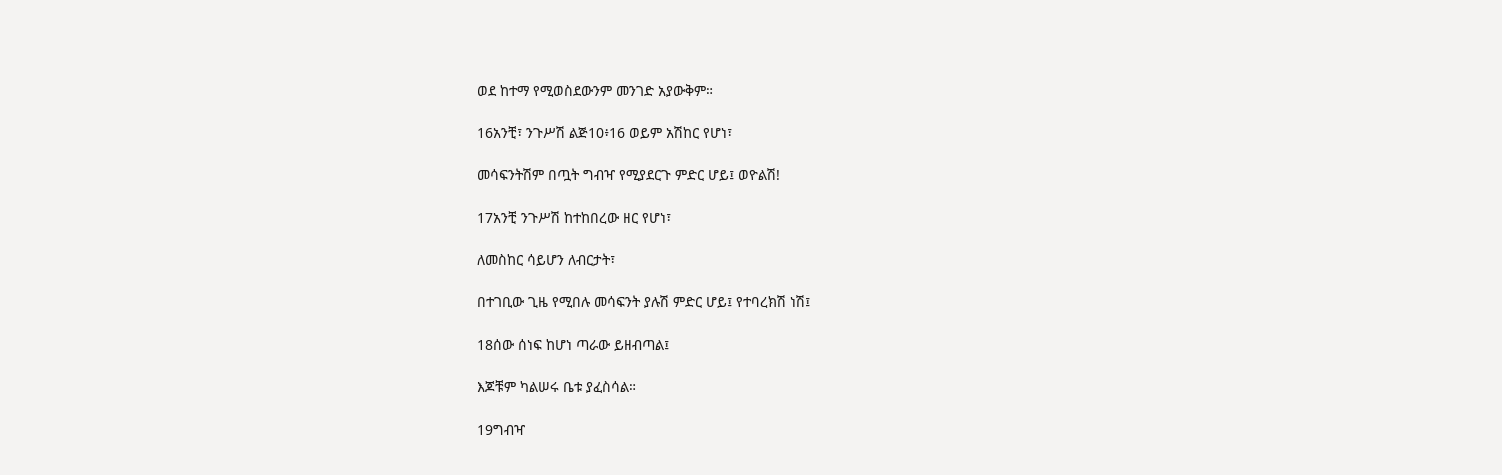ወደ ከተማ የሚወስደውንም መንገድ አያውቅም።

16አንቺ፣ ንጉሥሽ ልጅ10፥16 ወይም አሽከር የሆነ፣

መሳፍንትሽም በጧት ግብዣ የሚያደርጉ ምድር ሆይ፤ ወዮልሽ!

17አንቺ ንጉሥሽ ከተከበረው ዘር የሆነ፣

ለመስከር ሳይሆን ለብርታት፣

በተገቢው ጊዜ የሚበሉ መሳፍንት ያሉሽ ምድር ሆይ፤ የተባረክሽ ነሽ፤

18ሰው ሰነፍ ከሆነ ጣራው ይዘብጣል፤

እጆቹም ካልሠሩ ቤቱ ያፈስሳል።

19ግብዣ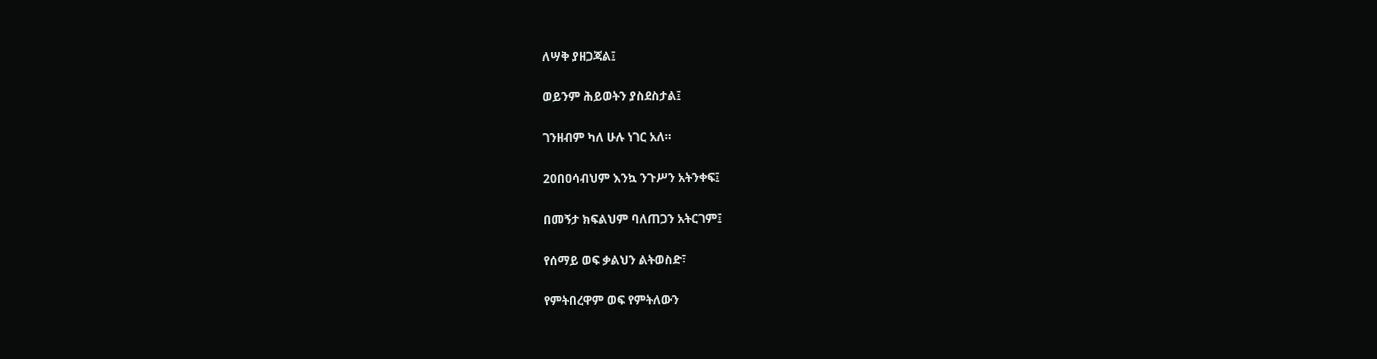ለሣቅ ያዘጋጃል፤

ወይንም ሕይወትን ያስደስታል፤

ገንዘብም ካለ ሁሉ ነገር አለ።

20በዐሳብህም እንኳ ንጉሥን አትንቀፍ፤

በመኝታ ክፍልህም ባለጠጋን አትርገም፤

የሰማይ ወፍ ቃልህን ልትወስድ፣

የምትበረዋም ወፍ የምትለውን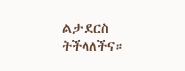ልታደርስ ትችላለችና።